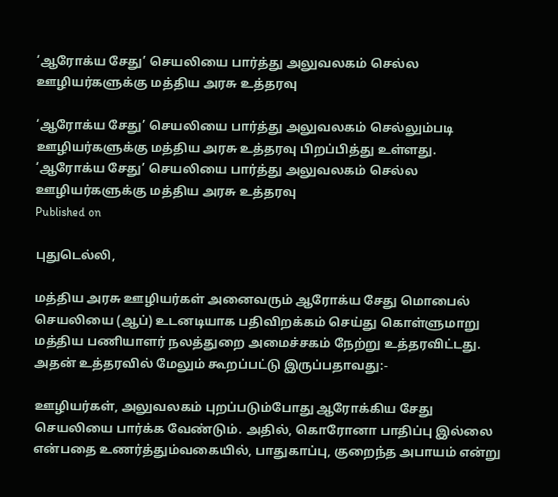‘ஆரோக்ய சேது’ செயலியை பார்த்து அலுவலகம் செல்ல ஊழியர்களுக்கு மத்திய அரசு உத்தரவு

‘ஆரோக்ய சேது’ செயலியை பார்த்து அலுவலகம் செல்லும்படி ஊழியர்களுக்கு மத்திய அரசு உத்தரவு பிறப்பித்து உள்ளது.
‘ஆரோக்ய சேது’ செயலியை பார்த்து அலுவலகம் செல்ல ஊழியர்களுக்கு மத்திய அரசு உத்தரவு
Published on

புதுடெல்லி,

மத்திய அரசு ஊழியர்கள் அனைவரும் ஆரோக்ய சேது மொபைல் செயலியை (ஆப்) உடனடியாக பதிவிறக்கம் செய்து கொள்ளுமாறு மத்திய பணியாளர் நலத்துறை அமைச்சகம் நேற்று உத்தரவிட்டது. அதன் உத்தரவில் மேலும் கூறப்பட்டு இருப்பதாவது:-

ஊழியர்கள், அலுவலகம் புறப்படும்போது ஆரோக்கிய சேது செயலியை பார்க்க வேண்டும். அதில், கொரோனா பாதிப்பு இல்லை என்பதை உணர்த்தும்வகையில், பாதுகாப்பு, குறைந்த அபாயம் என்று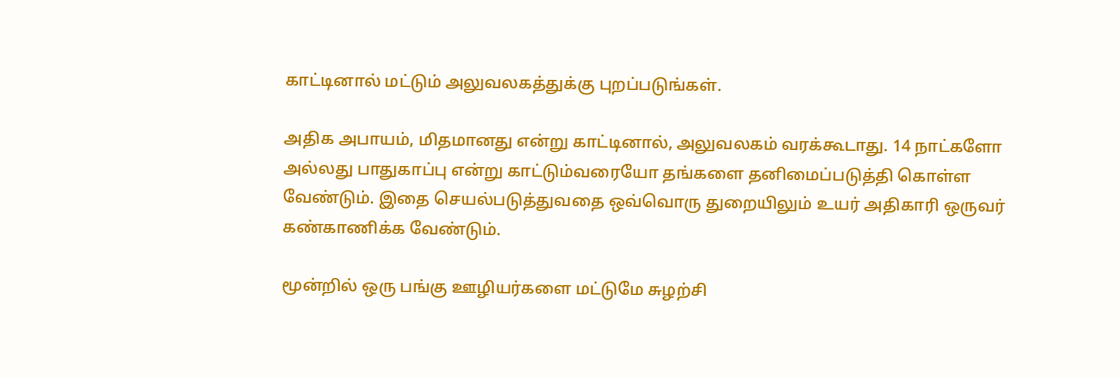காட்டினால் மட்டும் அலுவலகத்துக்கு புறப்படுங்கள்.

அதிக அபாயம், மிதமானது என்று காட்டினால், அலுவலகம் வரக்கூடாது. 14 நாட்களோ அல்லது பாதுகாப்பு என்று காட்டும்வரையோ தங்களை தனிமைப்படுத்தி கொள்ள வேண்டும். இதை செயல்படுத்துவதை ஒவ்வொரு துறையிலும் உயர் அதிகாரி ஒருவர் கண்காணிக்க வேண்டும்.

மூன்றில் ஒரு பங்கு ஊழியர்களை மட்டுமே சுழற்சி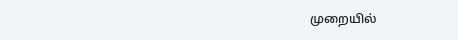முறையில்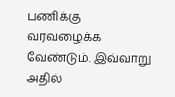பணிக்கு வரவழைக்க வேண்டும். இவ்வாறு அதில்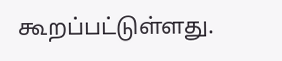கூறப்பட்டுள்ளது.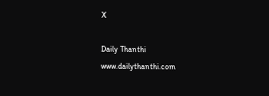X

Daily Thanthi
www.dailythanthi.com